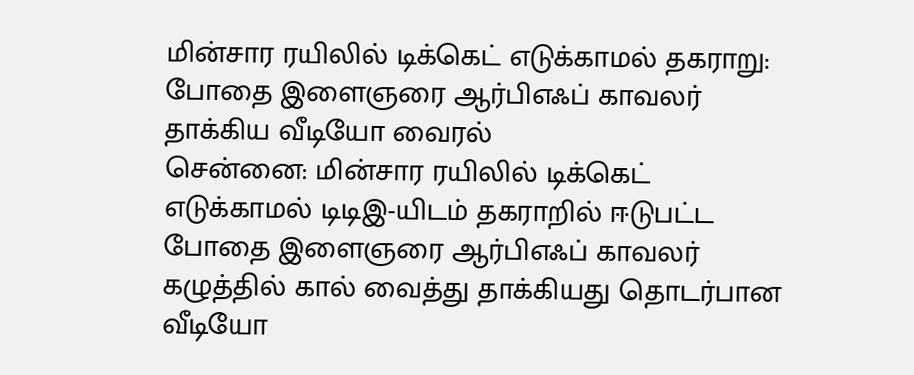மின்சார ரயிலில் டிக்கெட் எடுக்காமல் தகராறு: போதை இளைஞரை ஆர்பிஎஃப் காவலர் தாக்கிய வீடியோ வைரல்
சென்னை: மின்சார ரயிலில் டிக்கெட் எடுக்காமல் டிடிஇ-யிடம் தகராறில் ஈடுபட்ட போதை இளைஞரை ஆர்பிஎஃப் காவலர் கழுத்தில் கால் வைத்து தாக்கியது தொடர்பான வீடியோ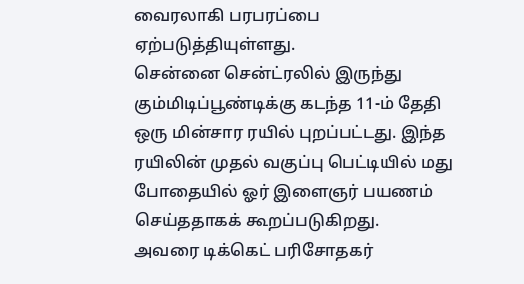வைரலாகி பரபரப்பை ஏற்படுத்தியுள்ளது.
சென்னை சென்ட்ரலில் இருந்து கும்மிடிப்பூண்டிக்கு கடந்த 11-ம் தேதி ஒரு மின்சார ரயில் புறப்பட்டது. இந்த ரயிலின் முதல் வகுப்பு பெட்டியில் மது போதையில் ஓர் இளைஞர் பயணம் செய்ததாகக் கூறப்படுகிறது.
அவரை டிக்கெட் பரிசோதகர்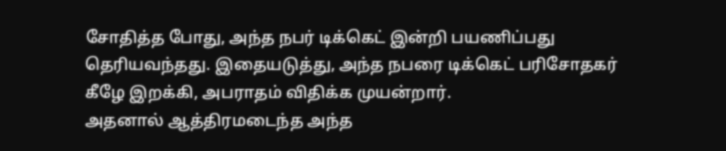சோதித்த போது, அந்த நபர் டிக்கெட் இன்றி பயணிப்பது தெரியவந்தது. இதையடுத்து, அந்த நபரை டிக்கெட் பரிசோதகர் கீழே இறக்கி, அபராதம் விதிக்க முயன்றார்.
அதனால் ஆத்திரமடைந்த அந்த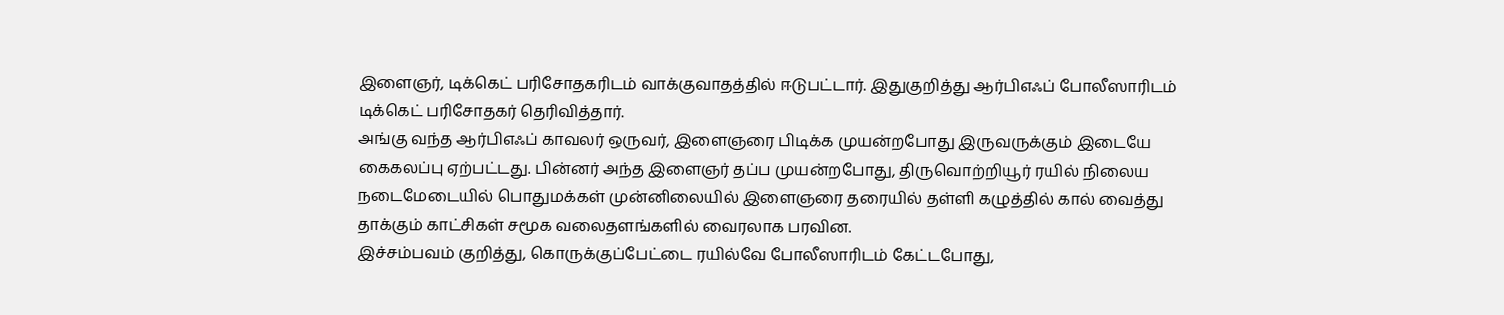இளைஞர், டிக்கெட் பரிசோதகரிடம் வாக்குவாதத்தில் ஈடுபட்டார். இதுகுறித்து ஆர்பிஎஃப் போலீஸாரிடம் டிக்கெட் பரிசோதகர் தெரிவித்தார்.
அங்கு வந்த ஆர்பிஎஃப் காவலர் ஒருவர், இளைஞரை பிடிக்க முயன்றபோது இருவருக்கும் இடையே கைகலப்பு ஏற்பட்டது. பின்னர் அந்த இளைஞர் தப்ப முயன்றபோது, திருவொற்றியூர் ரயில் நிலைய நடைமேடையில் பொதுமக்கள் முன்னிலையில் இளைஞரை தரையில் தள்ளி கழுத்தில் கால் வைத்து தாக்கும் காட்சிகள் சமூக வலைதளங்களில் வைரலாக பரவின.
இச்சம்பவம் குறித்து, கொருக்குப்பேட்டை ரயில்வே போலீஸாரிடம் கேட்டபோது,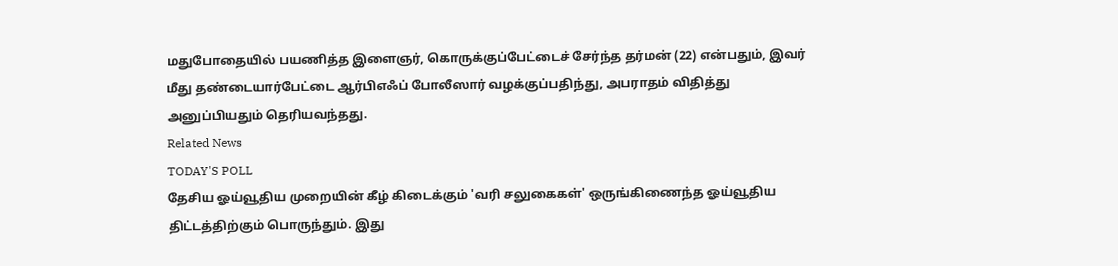மதுபோதையில் பயணித்த இளைஞர், கொருக்குப்பேட்டைச் சேர்ந்த தர்மன் (22) என்பதும், இவர் மீது தண்டையார்பேட்டை ஆர்பிஎஃப் போலீஸார் வழக்குப்பதிந்து, அபராதம் விதித்து அனுப்பியதும் தெரியவந்தது.
Related News
TODAY'S POLL
தேசிய ஓய்வூதிய முறையின் கீழ் கிடைக்கும் 'வரி சலுகைகள்' ஒருங்கிணைந்த ஓய்வூதிய திட்டத்திற்கும் பொருந்தும். இது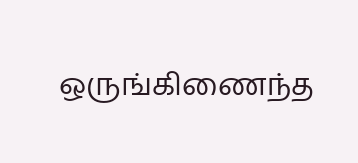ஒருங்கிணைந்த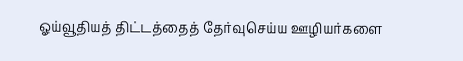ஓய்வூதியத் திட்டத்தைத் தேர்வுசெய்ய ஊழியர்களை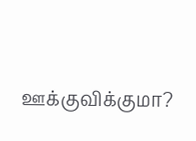ஊக்குவிக்குமா?